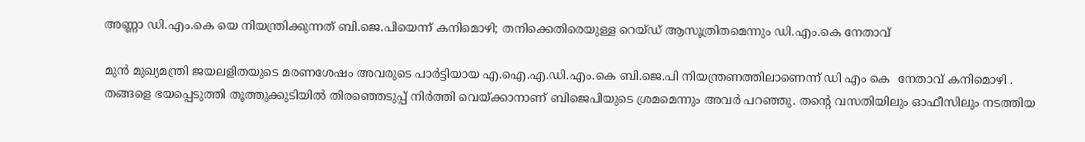അണ്ണാ ഡി.എം.കെ യെ നിയന്ത്രിക്കുന്നത് ബി.ജെ.പിയെന്ന് കനിമൊഴി; തനിക്കെതിരെയുള്ള റെയ്ഡ് ആസൂത്രിതമെന്നും ഡി.എം.കെ നേതാവ്

മുന്‍ മുഖ്യമന്ത്രി ജയലളിതയുടെ മരണശേഷം അവരുടെ പാര്‍ട്ടിയായ എ.ഐ.എ.ഡി.എം.കെ ബി.ജെ.പി നിയന്ത്രണത്തിലാണെന്ന് ഡി എം കെ  നേതാവ് കനിമൊഴി . തങ്ങളെ ഭയപ്പെടുത്തി തൂത്തുക്കുടിയില്‍ തിരഞ്ഞെടുപ്പ് നിര്‍ത്തി വെയ്ക്കാനാണ് ബിജെപിയുടെ ശ്രമമെന്നും അവര്‍ പറഞ്ഞു. തന്റെ വസതിയിലും ഓഫീസിലും നടത്തിയ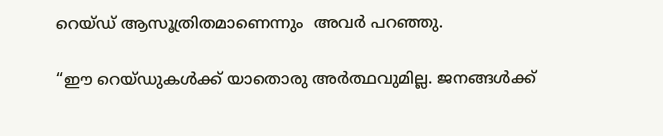റെയ്ഡ് ആസൂത്രിതമാണെന്നും  അവര്‍ പറഞ്ഞു.

“ഈ റെയ്ഡുകള്‍ക്ക് യാതൊരു അര്‍ത്ഥവുമില്ല. ജനങ്ങള്‍ക്ക്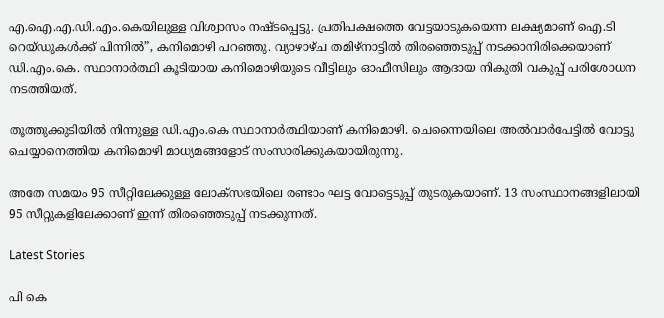എ.ഐ.എ.ഡി.എം.കെയിലുള്ള വിശ്വാസം നഷ്ടപ്പെട്ടു. പ്രതിപക്ഷത്തെ വേട്ടയാടുകയെന്ന ലക്ഷ്യമാണ് ഐ.ടി റെയ്ഡുകള്‍ക്ക് പിന്നില്‍”, കനിമൊഴി പറഞ്ഞു. വ്യാഴാഴ്ച തമിഴ്‌നാട്ടില്‍ തിരഞ്ഞെടുപ്പ് നടക്കാനിരിക്കെയാണ് ഡി.എം.കെ. സ്ഥാനാര്‍ത്ഥി കൂടിയായ കനിമൊഴിയുടെ വീട്ടിലും ഓഫീസിലും ആദായ നികുതി വകുപ്പ് പരിശോധന നടത്തിയത്.

തൂത്തുക്കുടിയില്‍ നിന്നുള്ള ഡി.എം.കെ സ്ഥാനാര്‍ത്ഥിയാണ് കനിമൊഴി. ചെന്നൈയിലെ അല്‍വാര്‍പേട്ടില്‍ വോട്ടു ചെയ്യാനെത്തിയ കനിമൊഴി മാധ്യമങ്ങളോട് സംസാരിക്കുകയായിരുന്നു.

അതേ സമയം 95 സീറ്റിലേക്കുള്ള ലോക്‌സഭയിലെ രണ്ടാം ഘട്ട വോട്ടെടുപ്പ് തുടരുകയാണ്. 13 സംസ്ഥാനങ്ങളിലായി 95 സീറ്റുകളിലേക്കാണ് ഇന്ന് തിരഞ്ഞെടുപ്പ് നടക്കുന്നത്.

Latest Stories

പി കെ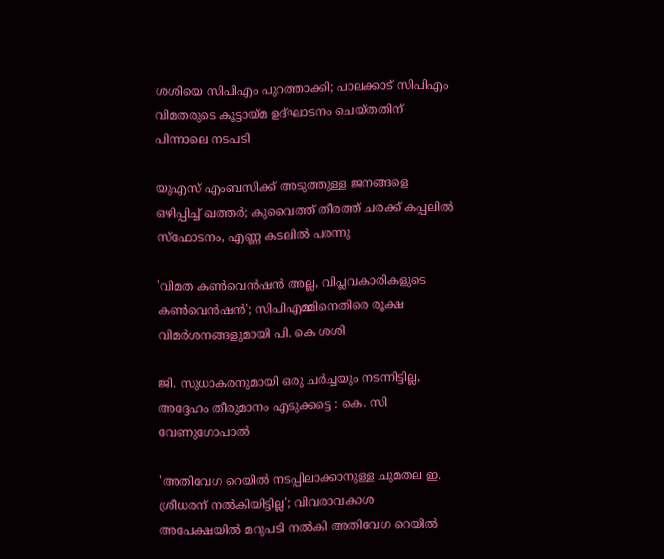ശശിയെ സിപിഎം പുറത്താക്കി; പാലക്കാട് സിപിഎം വിമതരുടെ കൂട്ടായ്മ ഉദ്ഘാടനം ചെയ്തതിന് പിന്നാലെ നടപടി

യുഎസ് എംബസിക്ക് അടുത്തുള്ള ജനങ്ങളെ ഒഴിപ്പിച്ച് ഖത്തര്‍; കുവൈത്ത് തീരത്ത് ചരക്ക് കപ്പലില്‍ സ്‌ഫോടനം, എണ്ണ കടലില്‍ പരന്നു

'വിമത കൺവെൻഷൻ അല്ല, വിപ്ലവകാരികളു‌ടെ കൺവെൻഷൻ'; സിപിഎമ്മിനെതിരെ രൂക്ഷ വിമർശനങ്ങളുമായി പി. കെ ശശി

ജി. സുധാകരനുമായി ഒരു ചർച്ചയും നടന്നിട്ടില്ല, അദ്ദേഹം തീരുമാനം എടുക്കട്ടെ : കെ. സി വേണുഗോപാൽ

'അതിവേഗ റെയിൽ നടപ്പിലാക്കാനുള്ള ചുമതല ഇ. ശ്രീധരന് നൽകിയിട്ടില്ല'; വിവരാവകാശ അപേക്ഷയിൽ മറുപടി നൽകി അതിവേഗ റെയിൽ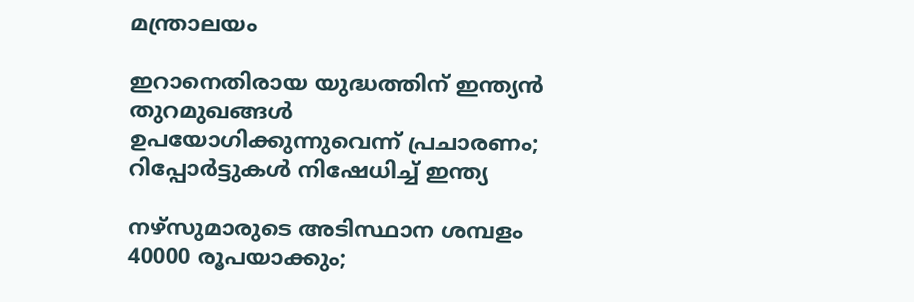മന്ത്രാലയം

ഇറാനെതിരായ യുദ്ധത്തിന് ഇന്ത്യൻ തുറമുഖങ്ങൾ ഉപയോഗിക്കുന്നുവെന്ന് പ്രചാരണം; റിപ്പോർട്ടുകൾ നിഷേധിച്ച് ഇന്ത്യ

നഴ്‌സുമാരുടെ അടിസ്ഥാന ശമ്പളം 40000 രൂപയാക്കും;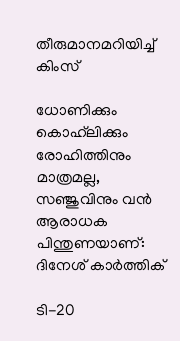തീരുമാനമറിയിച്ച് കിംസ്

ധോണിക്കും കൊഹ്‌ലിക്കും രോഹിത്തിനും മാത്രമല്ല, സഞ്ജുവിനും വൻ ആരാധക പിന്തുണയാണ്: ദിനേശ് കാർത്തിക്

ടി-20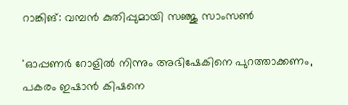റാങ്കിങ്: വമ്പൻ കുതിപ്പുമായി സഞ്ജു സാംസൺ

'ഓപ്പണർ റോളിൽ നിന്നും അഭിഷേകിനെ പുറത്താക്കണം, പകരം ഇഷാൻ കിഷനെ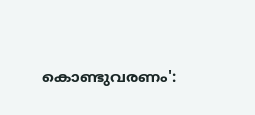കൊണ്ടുവരണം':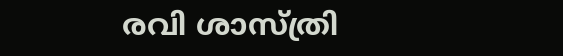രവി ശാസ്ത്രി